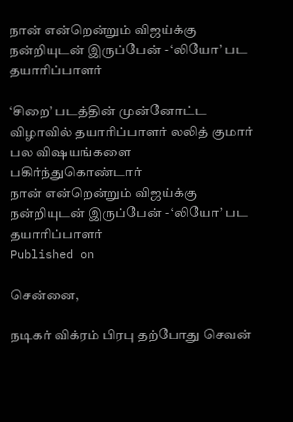நான் என்றென்றும் விஜய்க்கு நன்றியுடன் இருப்பேன் - ‘லியோ’ பட தயாரிப்பாளர்

‘சிறை’ படத்தின் முன்னோட்ட விழாவில் தயாரிப்பாளர் லலித் குமார் பல விஷயங்களை பகிர்ந்துகொண்டார்
நான் என்றென்றும் விஜய்க்கு நன்றியுடன் இருப்பேன் - ‘லியோ’ பட தயாரிப்பாளர்
Published on

சென்னை,

நடிகர் விக்ரம் பிரபு தற்போது செவன்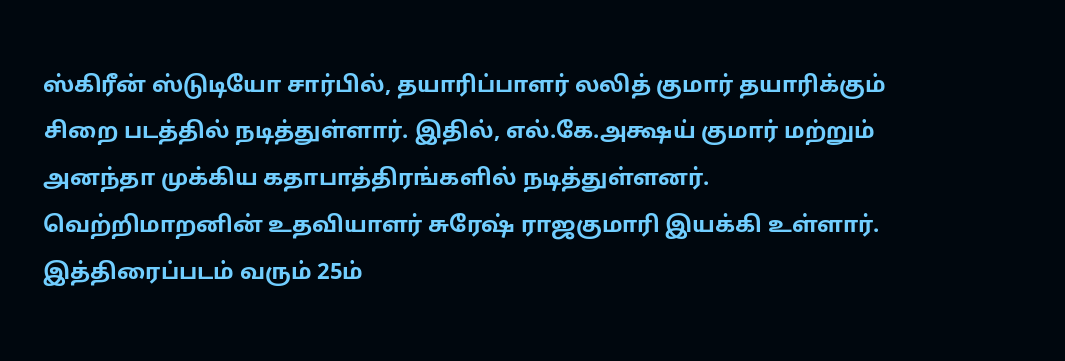ஸ்கிரீன் ஸ்டுடியோ சார்பில், தயாரிப்பாளர் லலித் குமார் தயாரிக்கும் சிறை படத்தில் நடித்துள்ளார். இதில், எல்.கே.அக்ஷய் குமார் மற்றும் அனந்தா முக்கிய கதாபாத்திரங்களில் நடித்துள்ளனர். வெற்றிமாறனின் உதவியாளர் சுரேஷ் ராஜகுமாரி இயக்கி உள்ளார். இத்திரைப்படம் வரும் 25ம்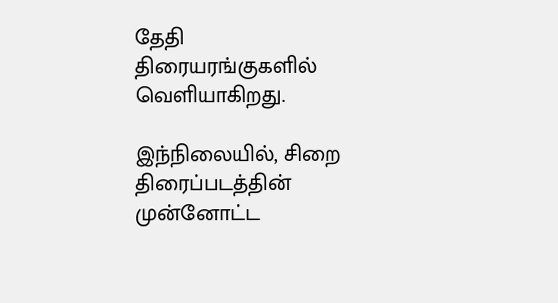தேதி திரையரங்குகளில் வெளியாகிறது.

இந்நிலையில், சிறை திரைப்படத்தின் முன்னோட்ட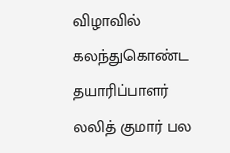விழாவில் கலந்துகொண்ட தயாரிப்பாளர் லலித் குமார் பல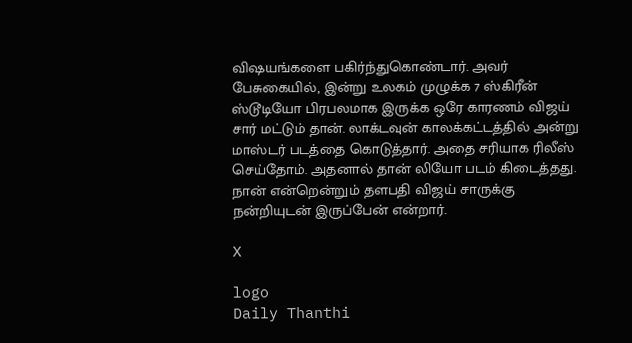விஷயங்களை பகிர்ந்துகொண்டார். அவர் பேசுகையில், இன்று உலகம் முழுக்க 7 ஸ்கிரீன் ஸ்டூடியோ பிரபலமாக இருக்க ஒரே காரணம் விஜய் சார் மட்டும் தான். லாக்டவுன் காலக்கட்டத்தில் அன்று மாஸ்டர் படத்தை கொடுத்தார். அதை சரியாக ரிலீஸ் செய்தோம். அதனால் தான் லியோ படம் கிடைத்தது. நான் என்றென்றும் தளபதி விஜய் சாருக்கு நன்றியுடன் இருப்பேன் என்றார்.

X

logo
Daily Thanthi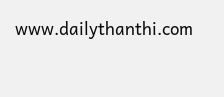www.dailythanthi.com